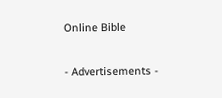Online Bible

- Advertisements -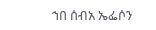ኀበ ሰብአ ኤፌሶን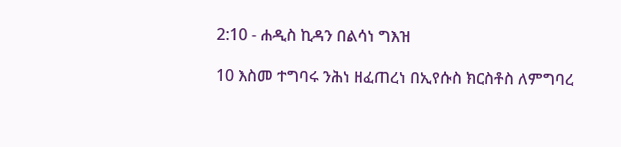2:10 - ሐዲስ ኪዳን በልሳነ ግእዝ

10 እስመ ተግባሩ ንሕነ ዘፈጠረነ በኢየሱስ ክርስቶስ ለምግባረ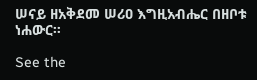ሠናይ ዘአቅደመ ሠሪዐ እግዚአብሔር በዘቦቱ ነሐውር።

See the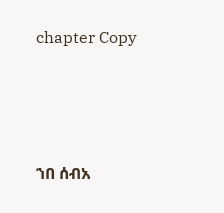chapter Copy




ኀበ ሰብአ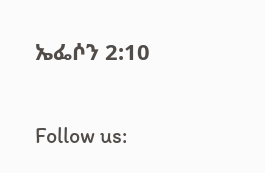ኤፌሶን 2:10

Follow us: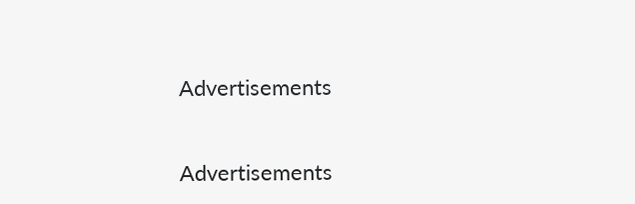Advertisements


Advertisements